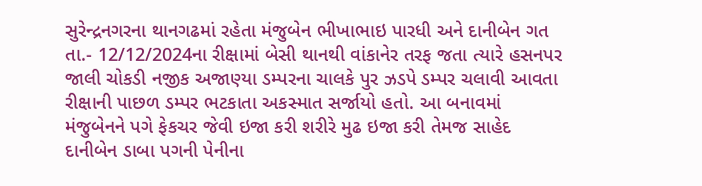સુરેન્દ્રનગરના થાનગઢમાં રહેતા મંજુબેન ભીખાભાઇ પારધી અને દાનીબેન ગત તા.- 12/12/2024ના રીક્ષામાં બેસી થાનથી વાંકાનેર તરફ જતા ત્યારે હસનપર જાલી ચોકડી નજીક અજાણ્યા ડમ્પરના ચાલકે પુર ઝડપે ડમ્પર ચલાવી આવતા રીક્ષાની પાછળ ડમ્પર ભટકાતા અકસ્માત સર્જાયો હતો. આ બનાવમાં મંજુબેનને પગે ફેકચર જેવી ઇજા કરી શરીરે મુઢ ઇજા કરી તેમજ સાહેદ દાનીબેન ડાબા પગની પેનીના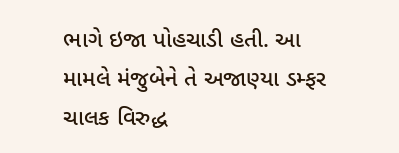ભાગે ઇજા પોહચાડી હતી. આ મામલે મંજુબેને તે અજાણ્યા ડમ્ફર ચાલક વિરુદ્ધ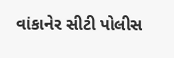વાંકાનેર સીટી પોલીસ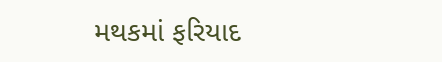મથકમાં ફરિયાદ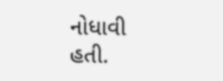નોધાવી હતી.